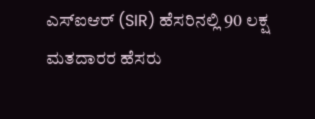ಎಸ್ಐಆರ್ (SIR) ಹೆಸರಿನಲ್ಲಿ 90 ಲಕ್ಷ ಮತದಾರರ ಹೆಸರು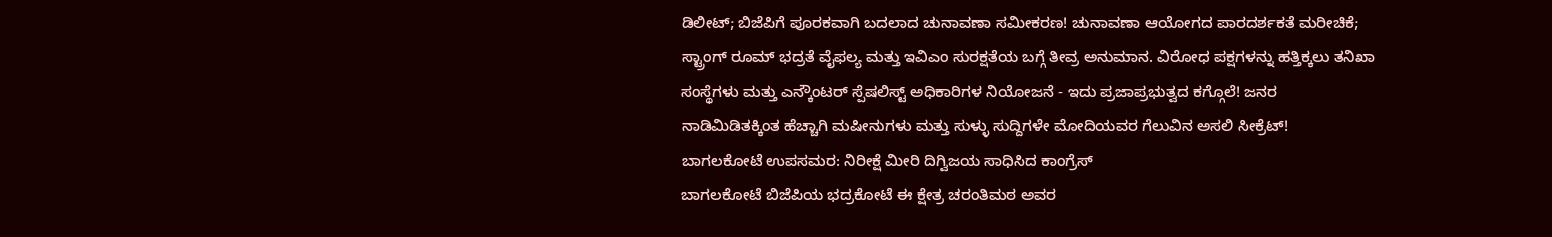ಡಿಲೀಟ್; ಬಿಜೆಪಿಗೆ ಪೂರಕವಾಗಿ ಬದಲಾದ ಚುನಾವಣಾ ಸಮೀಕರಣ! ಚುನಾವಣಾ ಆಯೋಗದ ಪಾರದರ್ಶಕತೆ ಮರೀಚಿಕೆ; ಸ್ಟ್ರಾಂಗ್ ರೂಮ್ ಭದ್ರತೆ ವೈಫಲ್ಯ ಮತ್ತು ಇವಿಎಂ ಸುರಕ್ಷತೆಯ ಬಗ್ಗೆ ತೀವ್ರ ಅನುಮಾನ. ವಿರೋಧ ಪಕ್ಷಗಳನ್ನು ಹತ್ತಿಕ್ಕಲು ತನಿಖಾ ಸಂಸ್ಥೆಗಳು ಮತ್ತು ಎನ್ಕೌಂಟರ್ ಸ್ಪೆಷಲಿಸ್ಟ್ ಅಧಿಕಾರಿಗಳ ನಿಯೋಜನೆ - ಇದು ಪ್ರಜಾಪ್ರಭುತ್ವದ ಕಗ್ಗೊಲೆ! ಜನರ ನಾಡಿಮಿಡಿತಕ್ಕಿಂತ ಹೆಚ್ಚಾಗಿ ಮಷೀನುಗಳು ಮತ್ತು ಸುಳ್ಳು ಸುದ್ದಿಗಳೇ ಮೋದಿಯವರ ಗೆಲುವಿನ ಅಸಲಿ ಸೀಕ್ರೆಟ್!
ಬಾಗಲಕೋಟೆ ಉಪಸಮರ: ನಿರೀಕ್ಷೆ ಮೀರಿ ದಿಗ್ವಿಜಯ ಸಾಧಿಸಿದ ಕಾಂಗ್ರೆಸ್
ಬಾಗಲಕೋಟೆ ಬಿಜೆಪಿಯ ಭದ್ರಕೋಟೆ ಈ ಕ್ಷೇತ್ರ ಚರಂತಿಮಠ ಅವರ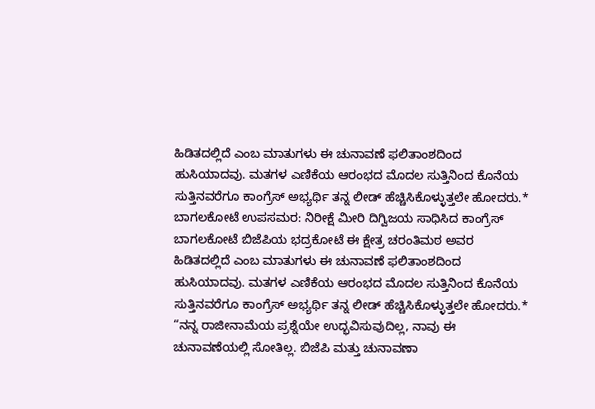ಹಿಡಿತದಲ್ಲಿದೆ ಎಂಬ ಮಾತುಗಳು ಈ ಚುನಾವಣೆ ಫಲಿತಾಂಶದಿಂದ ಹುಸಿಯಾದವು. ಮತಗಳ ಎಣಿಕೆಯ ಆರಂಭದ ಮೊದಲ ಸುತ್ತಿನಿಂದ ಕೊನೆಯ ಸುತ್ತಿನವರೆಗೂ ಕಾಂಗ್ರೆಸ್ ಅಭ್ಯರ್ಥಿ ತನ್ನ ಲೀಡ್ ಹೆಚ್ಚಿಸಿಕೊಳ್ಳುತ್ತಲೇ ಹೋದರು.*
ಬಾಗಲಕೋಟೆ ಉಪಸಮರ: ನಿರೀಕ್ಷೆ ಮೀರಿ ದಿಗ್ವಿಜಯ ಸಾಧಿಸಿದ ಕಾಂಗ್ರೆಸ್
ಬಾಗಲಕೋಟೆ ಬಿಜೆಪಿಯ ಭದ್ರಕೋಟೆ ಈ ಕ್ಷೇತ್ರ ಚರಂತಿಮಠ ಅವರ ಹಿಡಿತದಲ್ಲಿದೆ ಎಂಬ ಮಾತುಗಳು ಈ ಚುನಾವಣೆ ಫಲಿತಾಂಶದಿಂದ ಹುಸಿಯಾದವು. ಮತಗಳ ಎಣಿಕೆಯ ಆರಂಭದ ಮೊದಲ ಸುತ್ತಿನಿಂದ ಕೊನೆಯ ಸುತ್ತಿನವರೆಗೂ ಕಾಂಗ್ರೆಸ್ ಅಭ್ಯರ್ಥಿ ತನ್ನ ಲೀಡ್ ಹೆಚ್ಚಿಸಿಕೊಳ್ಳುತ್ತಲೇ ಹೋದರು.*
“ನನ್ನ ರಾಜೀನಾಮೆಯ ಪ್ರಶ್ನೆಯೇ ಉದ್ಭವಿಸುವುದಿಲ್ಲ, ನಾವು ಈ ಚುನಾವಣೆಯಲ್ಲಿ ಸೋತಿಲ್ಲ. ಬಿಜೆಪಿ ಮತ್ತು ಚುನಾವಣಾ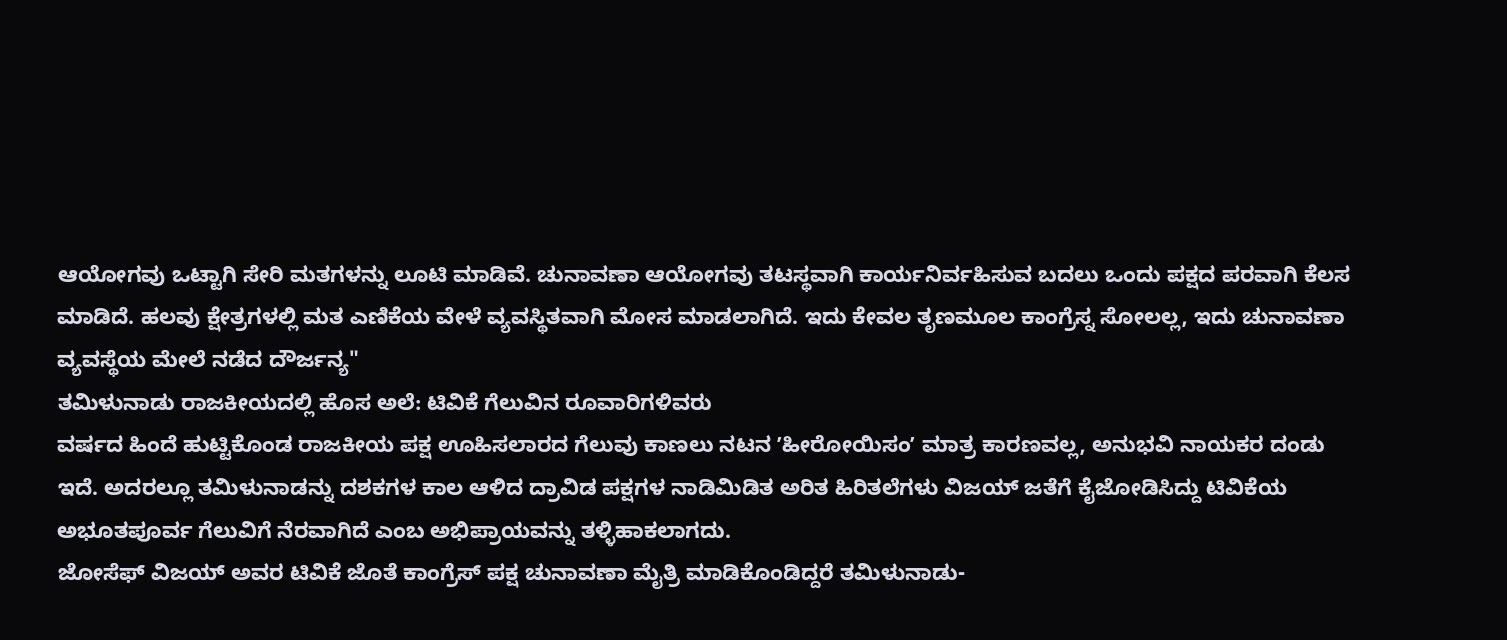ಆಯೋಗವು ಒಟ್ಟಾಗಿ ಸೇರಿ ಮತಗಳನ್ನು ಲೂಟಿ ಮಾಡಿವೆ. ಚುನಾವಣಾ ಆಯೋಗವು ತಟಸ್ಥವಾಗಿ ಕಾರ್ಯನಿರ್ವಹಿಸುವ ಬದಲು ಒಂದು ಪಕ್ಷದ ಪರವಾಗಿ ಕೆಲಸ ಮಾಡಿದೆ. ಹಲವು ಕ್ಷೇತ್ರಗಳಲ್ಲಿ ಮತ ಎಣಿಕೆಯ ವೇಳೆ ವ್ಯವಸ್ಥಿತವಾಗಿ ಮೋಸ ಮಾಡಲಾಗಿದೆ. ಇದು ಕೇವಲ ತೃಣಮೂಲ ಕಾಂಗ್ರೆಸ್ನ ಸೋಲಲ್ಲ, ಇದು ಚುನಾವಣಾ ವ್ಯವಸ್ಥೆಯ ಮೇಲೆ ನಡೆದ ದೌರ್ಜನ್ಯ"
ತಮಿಳುನಾಡು ರಾಜಕೀಯದಲ್ಲಿ ಹೊಸ ಅಲೆ: ಟಿವಿಕೆ ಗೆಲುವಿನ ರೂವಾರಿಗಳಿವರು
ವರ್ಷದ ಹಿಂದೆ ಹುಟ್ಟಿಕೊಂಡ ರಾಜಕೀಯ ಪಕ್ಷ ಊಹಿಸಲಾರದ ಗೆಲುವು ಕಾಣಲು ನಟನ ʼಹೀರೋಯಿಸಂʼ ಮಾತ್ರ ಕಾರಣವಲ್ಲ, ಅನುಭವಿ ನಾಯಕರ ದಂಡು ಇದೆ. ಅದರಲ್ಲೂ ತಮಿಳುನಾಡನ್ನು ದಶಕಗಳ ಕಾಲ ಆಳಿದ ದ್ರಾವಿಡ ಪಕ್ಷಗಳ ನಾಡಿಮಿಡಿತ ಅರಿತ ಹಿರಿತಲೆಗಳು ವಿಜಯ್ ಜತೆಗೆ ಕೈಜೋಡಿಸಿದ್ದು ಟಿವಿಕೆಯ ಅಭೂತಪೂರ್ವ ಗೆಲುವಿಗೆ ನೆರವಾಗಿದೆ ಎಂಬ ಅಭಿಪ್ರಾಯವನ್ನು ತಳ್ಳಿಹಾಕಲಾಗದು.
ಜೋಸೆಫ್ ವಿಜಯ್ ಅವರ ಟಿವಿಕೆ ಜೊತೆ ಕಾಂಗ್ರೆಸ್ ಪಕ್ಷ ಚುನಾವಣಾ ಮೈತ್ರಿ ಮಾಡಿಕೊಂಡಿದ್ದರೆ ತಮಿಳುನಾಡು-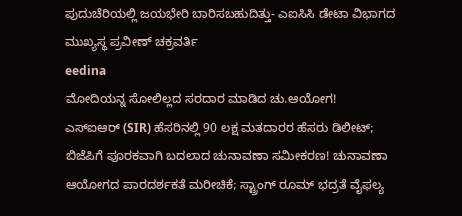ಪುದುಚೆರಿಯಲ್ಲಿ ಜಯಭೇರಿ ಬಾರಿಸಬಹುದಿತ್ತು- ಎಐಸಿಸಿ ಡೇಟಾ ವಿಭಾಗದ ಮುಖ್ಯಸ್ಥ ಪ್ರವೀಣ್ ಚಕ್ರವರ್ತಿ
eedina
ಮೋದಿಯನ್ನ ಸೋಲಿಲ್ಲದ ಸರದಾರ ಮಾಡಿದ ಚು.ಆಯೋಗ!
ಎಸ್ಐಆರ್ (SIR) ಹೆಸರಿನಲ್ಲಿ 90 ಲಕ್ಷ ಮತದಾರರ ಹೆಸರು ಡಿಲೀಟ್; ಬಿಜೆಪಿಗೆ ಪೂರಕವಾಗಿ ಬದಲಾದ ಚುನಾವಣಾ ಸಮೀಕರಣ! ಚುನಾವಣಾ ಆಯೋಗದ ಪಾರದರ್ಶಕತೆ ಮರೀಚಿಕೆ; ಸ್ಟ್ರಾಂಗ್ ರೂಮ್ ಭದ್ರತೆ ವೈಫಲ್ಯ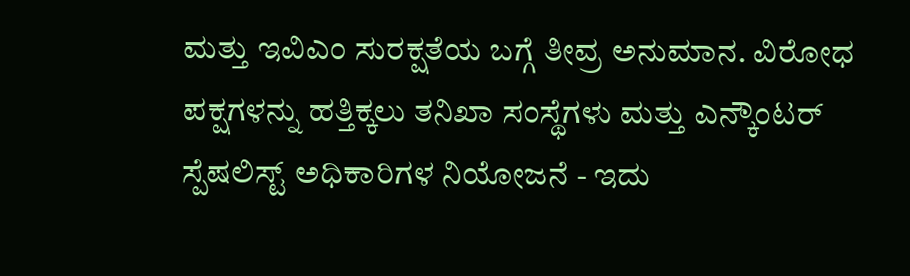ಮತ್ತು ಇವಿಎಂ ಸುರಕ್ಷತೆಯ ಬಗ್ಗೆ ತೀವ್ರ ಅನುಮಾನ. ವಿರೋಧ ಪಕ್ಷಗಳನ್ನು ಹತ್ತಿಕ್ಕಲು ತನಿಖಾ ಸಂಸ್ಥೆಗಳು ಮತ್ತು ಎನ್ಕೌಂಟರ್ ಸ್ಪೆಷಲಿಸ್ಟ್ ಅಧಿಕಾರಿಗಳ ನಿಯೋಜನೆ - ಇದು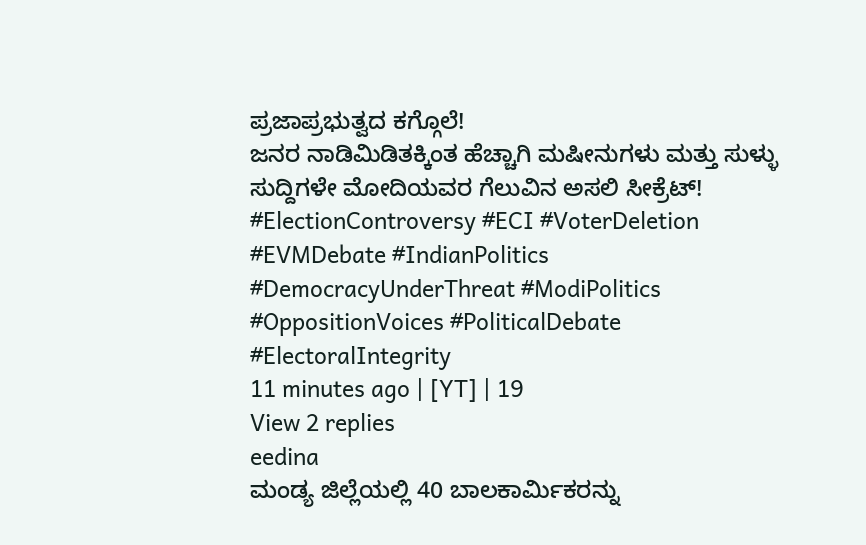ಪ್ರಜಾಪ್ರಭುತ್ವದ ಕಗ್ಗೊಲೆ!
ಜನರ ನಾಡಿಮಿಡಿತಕ್ಕಿಂತ ಹೆಚ್ಚಾಗಿ ಮಷೀನುಗಳು ಮತ್ತು ಸುಳ್ಳು ಸುದ್ದಿಗಳೇ ಮೋದಿಯವರ ಗೆಲುವಿನ ಅಸಲಿ ಸೀಕ್ರೆಟ್!
#ElectionControversy #ECI #VoterDeletion #EVMDebate #IndianPolitics #DemocracyUnderThreat #ModiPolitics #OppositionVoices #PoliticalDebate #ElectoralIntegrity
11 minutes ago | [YT] | 19
View 2 replies
eedina
ಮಂಡ್ಯ ಜಿಲ್ಲೆಯಲ್ಲಿ 40 ಬಾಲಕಾರ್ಮಿಕರನ್ನು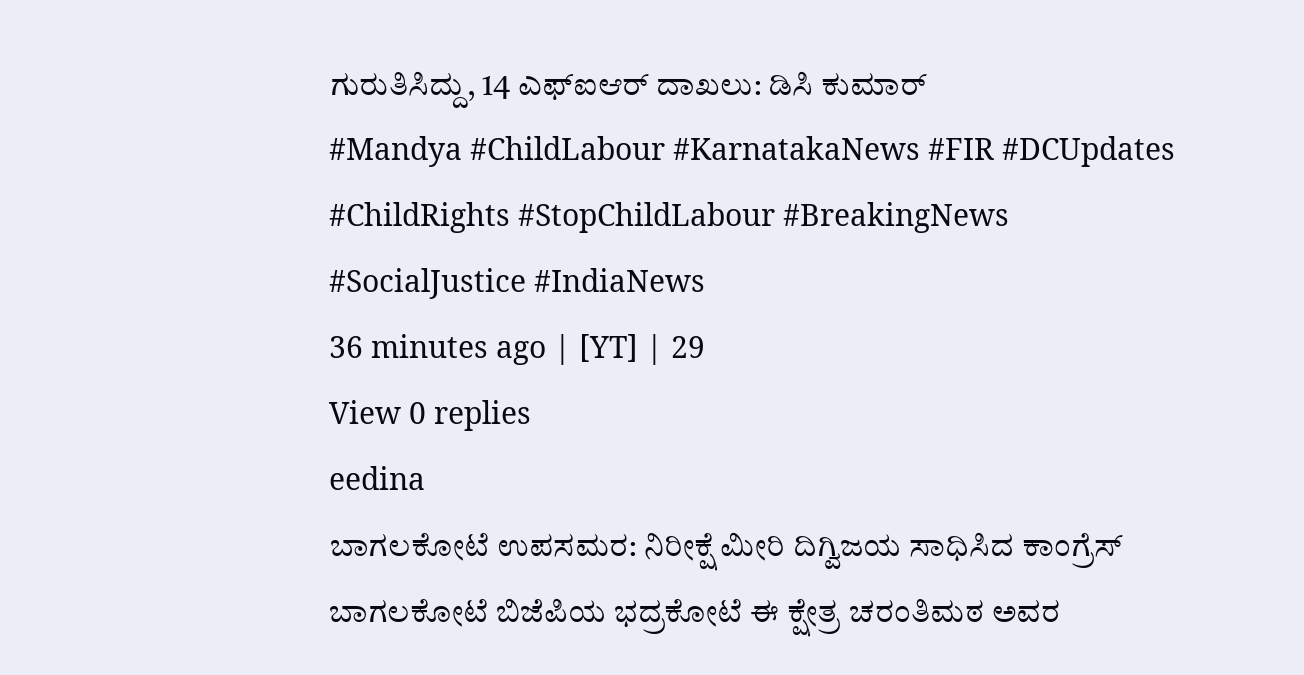ಗುರುತಿಸಿದ್ದು, 14 ಎಫ್ಐಆರ್ ದಾಖಲು: ಡಿಸಿ ಕುಮಾರ್
#Mandya #ChildLabour #KarnatakaNews #FIR #DCUpdates #ChildRights #StopChildLabour #BreakingNews #SocialJustice #IndiaNews
36 minutes ago | [YT] | 29
View 0 replies
eedina
ಬಾಗಲಕೋಟೆ ಉಪಸಮರ: ನಿರೀಕ್ಷೆ ಮೀರಿ ದಿಗ್ವಿಜಯ ಸಾಧಿಸಿದ ಕಾಂಗ್ರೆಸ್
ಬಾಗಲಕೋಟೆ ಬಿಜೆಪಿಯ ಭದ್ರಕೋಟೆ ಈ ಕ್ಷೇತ್ರ ಚರಂತಿಮಠ ಅವರ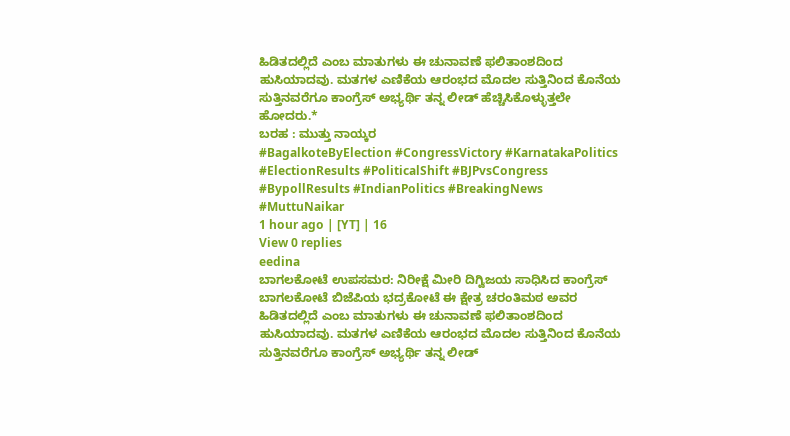ಹಿಡಿತದಲ್ಲಿದೆ ಎಂಬ ಮಾತುಗಳು ಈ ಚುನಾವಣೆ ಫಲಿತಾಂಶದಿಂದ ಹುಸಿಯಾದವು. ಮತಗಳ ಎಣಿಕೆಯ ಆರಂಭದ ಮೊದಲ ಸುತ್ತಿನಿಂದ ಕೊನೆಯ ಸುತ್ತಿನವರೆಗೂ ಕಾಂಗ್ರೆಸ್ ಅಭ್ಯರ್ಥಿ ತನ್ನ ಲೀಡ್ ಹೆಚ್ಚಿಸಿಕೊಳ್ಳುತ್ತಲೇ ಹೋದರು.*
ಬರಹ : ಮುತ್ತು ನಾಯ್ಕರ
#BagalkoteByElection #CongressVictory #KarnatakaPolitics #ElectionResults #PoliticalShift #BJPvsCongress #BypollResults #IndianPolitics #BreakingNews #MuttuNaikar
1 hour ago | [YT] | 16
View 0 replies
eedina
ಬಾಗಲಕೋಟೆ ಉಪಸಮರ: ನಿರೀಕ್ಷೆ ಮೀರಿ ದಿಗ್ವಿಜಯ ಸಾಧಿಸಿದ ಕಾಂಗ್ರೆಸ್
ಬಾಗಲಕೋಟೆ ಬಿಜೆಪಿಯ ಭದ್ರಕೋಟೆ ಈ ಕ್ಷೇತ್ರ ಚರಂತಿಮಠ ಅವರ ಹಿಡಿತದಲ್ಲಿದೆ ಎಂಬ ಮಾತುಗಳು ಈ ಚುನಾವಣೆ ಫಲಿತಾಂಶದಿಂದ ಹುಸಿಯಾದವು. ಮತಗಳ ಎಣಿಕೆಯ ಆರಂಭದ ಮೊದಲ ಸುತ್ತಿನಿಂದ ಕೊನೆಯ ಸುತ್ತಿನವರೆಗೂ ಕಾಂಗ್ರೆಸ್ ಅಭ್ಯರ್ಥಿ ತನ್ನ ಲೀಡ್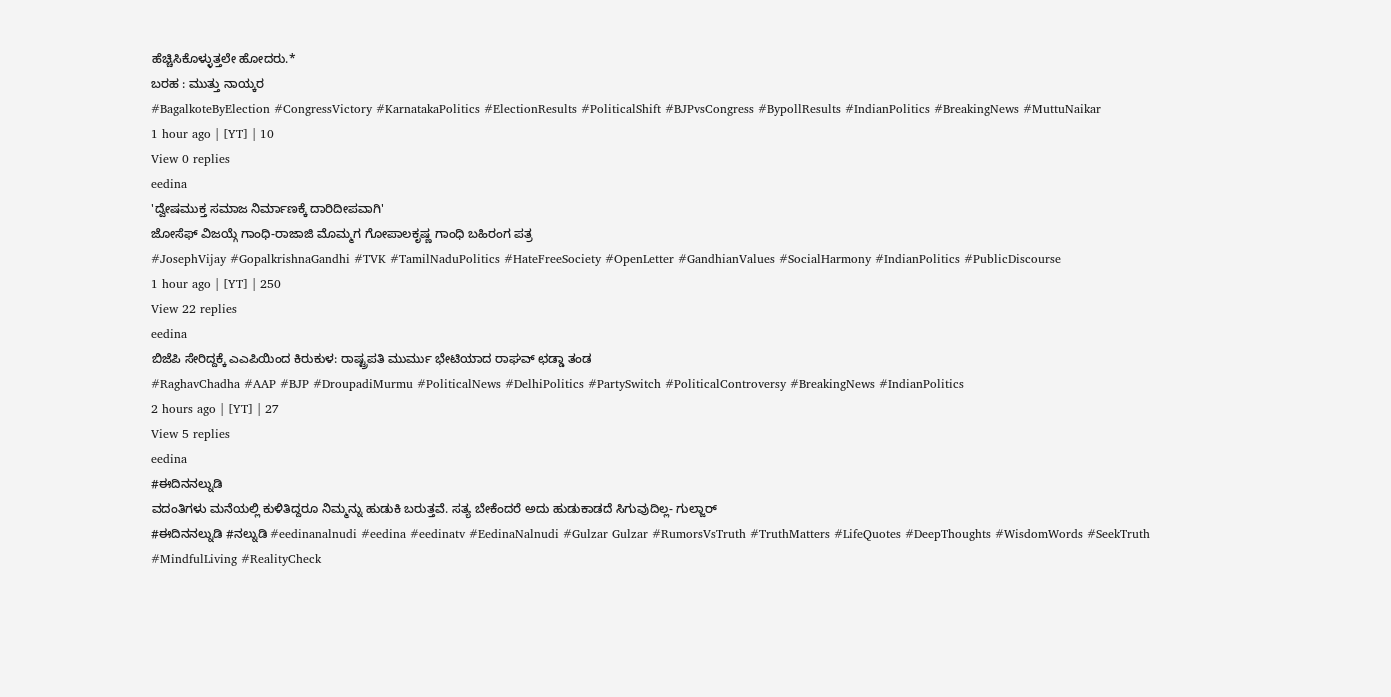ಹೆಚ್ಚಿಸಿಕೊಳ್ಳುತ್ತಲೇ ಹೋದರು.*
ಬರಹ : ಮುತ್ತು ನಾಯ್ಕರ
#BagalkoteByElection #CongressVictory #KarnatakaPolitics #ElectionResults #PoliticalShift #BJPvsCongress #BypollResults #IndianPolitics #BreakingNews #MuttuNaikar
1 hour ago | [YT] | 10
View 0 replies
eedina
'ದ್ವೇಷಮುಕ್ತ ಸಮಾಜ ನಿರ್ಮಾಣಕ್ಕೆ ದಾರಿದೀಪವಾಗಿ'
ಜೋಸೆಫ್ ವಿಜಯ್ಗೆ ಗಾಂಧಿ-ರಾಜಾಜಿ ಮೊಮ್ಮಗ ಗೋಪಾಲಕೃಷ್ಣ ಗಾಂಧಿ ಬಹಿರಂಗ ಪತ್ರ
#JosephVijay #GopalkrishnaGandhi #TVK #TamilNaduPolitics #HateFreeSociety #OpenLetter #GandhianValues #SocialHarmony #IndianPolitics #PublicDiscourse
1 hour ago | [YT] | 250
View 22 replies
eedina
ಬಿಜೆಪಿ ಸೇರಿದ್ದಕ್ಕೆ ಎಎಪಿಯಿಂದ ಕಿರುಕುಳ: ರಾಷ್ಟ್ರಪತಿ ಮುರ್ಮು ಭೇಟಿಯಾದ ರಾಘವ್ ಛಡ್ಡಾ ತಂಡ
#RaghavChadha #AAP #BJP #DroupadiMurmu #PoliticalNews #DelhiPolitics #PartySwitch #PoliticalControversy #BreakingNews #IndianPolitics
2 hours ago | [YT] | 27
View 5 replies
eedina
#ಈದಿನನಲ್ನುಡಿ
ವದಂತಿಗಳು ಮನೆಯಲ್ಲಿ ಕುಳಿತಿದ್ದರೂ ನಿಮ್ಮನ್ನು ಹುಡುಕಿ ಬರುತ್ತವೆ. ಸತ್ಯ ಬೇಕೆಂದರೆ ಅದು ಹುಡುಕಾಡದೆ ಸಿಗುವುದಿಲ್ಲ- ಗುಲ್ಜಾರ್
#ಈದಿನನಲ್ನುಡಿ #ನಲ್ನುಡಿ #eedinanalnudi #eedina #eedinatv #EedinaNalnudi #Gulzar Gulzar #RumorsVsTruth #TruthMatters #LifeQuotes #DeepThoughts #WisdomWords #SeekTruth #MindfulLiving #RealityCheck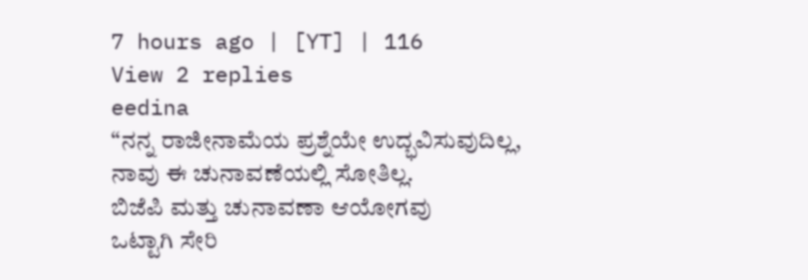7 hours ago | [YT] | 116
View 2 replies
eedina
“ನನ್ನ ರಾಜೀನಾಮೆಯ ಪ್ರಶ್ನೆಯೇ ಉದ್ಭವಿಸುವುದಿಲ್ಲ,
ನಾವು ಈ ಚುನಾವಣೆಯಲ್ಲಿ ಸೋತಿಲ್ಲ.
ಬಿಜೆಪಿ ಮತ್ತು ಚುನಾವಣಾ ಆಯೋಗವು
ಒಟ್ಟಾಗಿ ಸೇರಿ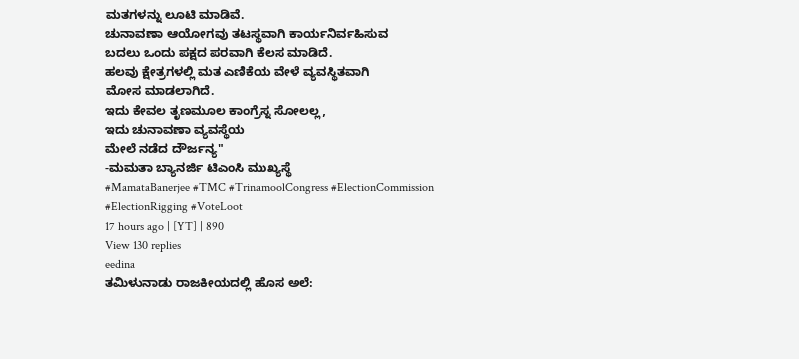ಮತಗಳನ್ನು ಲೂಟಿ ಮಾಡಿವೆ.
ಚುನಾವಣಾ ಆಯೋಗವು ತಟಸ್ಥವಾಗಿ ಕಾರ್ಯನಿರ್ವಹಿಸುವ
ಬದಲು ಒಂದು ಪಕ್ಷದ ಪರವಾಗಿ ಕೆಲಸ ಮಾಡಿದೆ.
ಹಲವು ಕ್ಷೇತ್ರಗಳಲ್ಲಿ ಮತ ಎಣಿಕೆಯ ವೇಳೆ ವ್ಯವಸ್ಥಿತವಾಗಿ
ಮೋಸ ಮಾಡಲಾಗಿದೆ.
ಇದು ಕೇವಲ ತೃಣಮೂಲ ಕಾಂಗ್ರೆಸ್ನ ಸೋಲಲ್ಲ,
ಇದು ಚುನಾವಣಾ ವ್ಯವಸ್ಥೆಯ
ಮೇಲೆ ನಡೆದ ದೌರ್ಜನ್ಯ"
-ಮಮತಾ ಬ್ಯಾನರ್ಜಿ ಟಿಎಂಸಿ ಮುಖ್ಯಸ್ಥೆ
#MamataBanerjee #TMC #TrinamoolCongress #ElectionCommission #ElectionRigging #VoteLoot
17 hours ago | [YT] | 890
View 130 replies
eedina
ತಮಿಳುನಾಡು ರಾಜಕೀಯದಲ್ಲಿ ಹೊಸ ಅಲೆ: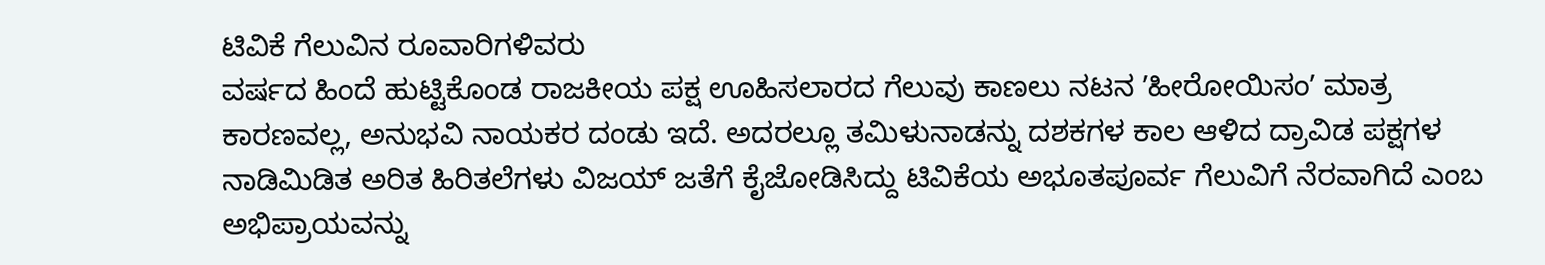ಟಿವಿಕೆ ಗೆಲುವಿನ ರೂವಾರಿಗಳಿವರು
ವರ್ಷದ ಹಿಂದೆ ಹುಟ್ಟಿಕೊಂಡ ರಾಜಕೀಯ ಪಕ್ಷ ಊಹಿಸಲಾರದ ಗೆಲುವು ಕಾಣಲು ನಟನ ʼಹೀರೋಯಿಸಂʼ ಮಾತ್ರ ಕಾರಣವಲ್ಲ, ಅನುಭವಿ ನಾಯಕರ ದಂಡು ಇದೆ. ಅದರಲ್ಲೂ ತಮಿಳುನಾಡನ್ನು ದಶಕಗಳ ಕಾಲ ಆಳಿದ ದ್ರಾವಿಡ ಪಕ್ಷಗಳ ನಾಡಿಮಿಡಿತ ಅರಿತ ಹಿರಿತಲೆಗಳು ವಿಜಯ್ ಜತೆಗೆ ಕೈಜೋಡಿಸಿದ್ದು ಟಿವಿಕೆಯ ಅಭೂತಪೂರ್ವ ಗೆಲುವಿಗೆ ನೆರವಾಗಿದೆ ಎಂಬ ಅಭಿಪ್ರಾಯವನ್ನು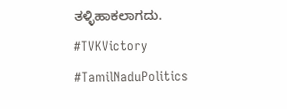ತಳ್ಳಿಹಾಕಲಾಗದು.
#TVKVictory #TamilNaduPolitics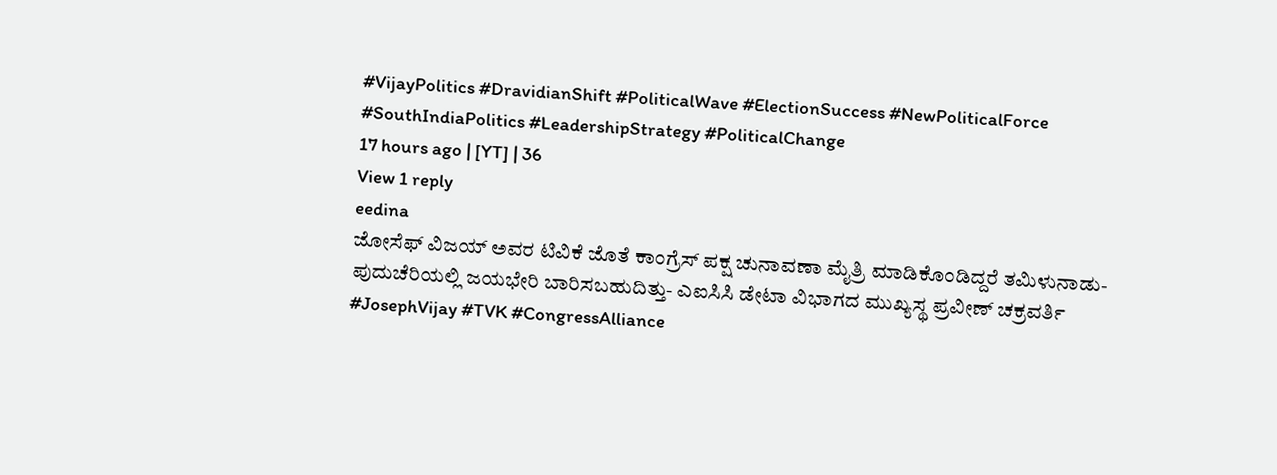#VijayPolitics #DravidianShift #PoliticalWave #ElectionSuccess #NewPoliticalForce #SouthIndiaPolitics #LeadershipStrategy #PoliticalChange
17 hours ago | [YT] | 36
View 1 reply
eedina
ಜೋಸೆಫ್ ವಿಜಯ್ ಅವರ ಟಿವಿಕೆ ಜೊತೆ ಕಾಂಗ್ರೆಸ್ ಪಕ್ಷ ಚುನಾವಣಾ ಮೈತ್ರಿ ಮಾಡಿಕೊಂಡಿದ್ದರೆ ತಮಿಳುನಾಡು-ಪುದುಚೆರಿಯಲ್ಲಿ ಜಯಭೇರಿ ಬಾರಿಸಬಹುದಿತ್ತು- ಎಐಸಿಸಿ ಡೇಟಾ ವಿಭಾಗದ ಮುಖ್ಯಸ್ಥ ಪ್ರವೀಣ್ ಚಕ್ರವರ್ತಿ
#JosephVijay #TVK #CongressAlliance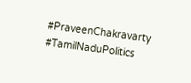#PraveenChakravarty #TamilNaduPolitics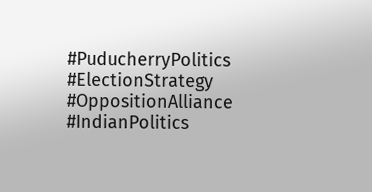#PuducherryPolitics #ElectionStrategy #OppositionAlliance #IndianPolitics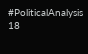#PoliticalAnalysis
18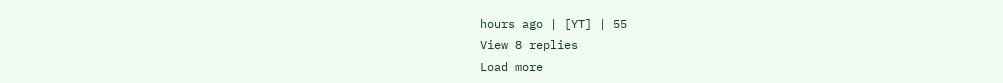hours ago | [YT] | 55
View 8 replies
Load more